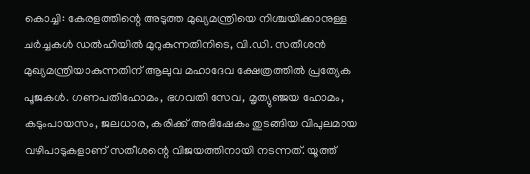കൊച്ചി: കേരളത്തിന്റെ അടുത്ത മുഖ്യമന്ത്രിയെ നിശ്ചയിക്കാനുള്ള ചർച്ചകൾ ഡൽഹിയിൽ മുറുകുന്നതിനിടെ, വി.ഡി. സതീശൻ മുഖ്യമന്ത്രിയാകുന്നതിന് ആലുവ മഹാദേവ ക്ഷേത്രത്തിൽ പ്രത്യേക പൂജകൾ. ഗണപതിഹോമം, ഭഗവതി സേവ, മൃത്യുഞ്ജയ ഹോമം, കടുംപായസം, ജലധാര, കരിക്ക് അഭിഷേകം തുടങ്ങിയ വിപുലമായ വഴിപാടുകളാണ് സതീശന്റെ വിജയത്തിനായി നടന്നത്. യൂത്ത്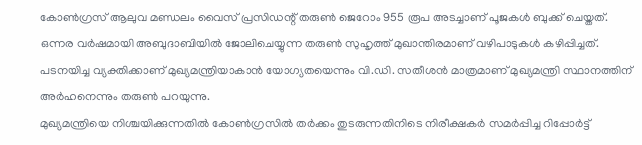കോൺഗ്രസ് ആലുവ മണ്ഡലം വൈസ് പ്രസിഡന്റ് തരുൺ ജെറോം 955 രൂപ അടച്ചാണ് പൂജകൾ ബുക്ക് ചെയ്തത്.
ഒന്നര വർഷമായി അബുദാബിയിൽ ജോലിചെയ്യുന്ന തരുൺ സുഹൃത്ത് മുഖാന്തിരമാണ് വഴിപാടുകൾ കഴിപ്പിച്ചത്. പടനയിച്ച വ്യക്തിക്കാണ് മുഖ്യമന്ത്രിയാകാൻ യോഗ്യതയെന്നും വി.ഡി. സതീശൻ മാത്രമാണ് മുഖ്യമന്ത്രി സ്ഥാനത്തിന് അർഹനെന്നും തരുൺ പറയുന്നു.
മുഖ്യമന്ത്രിയെ നിശ്ചയിക്കുന്നതിൽ കോൺഗ്രസിൽ തർക്കം തുടരുന്നതിനിടെ നിരീക്ഷകർ സമർപ്പിച്ച റിപ്പോർട്ട്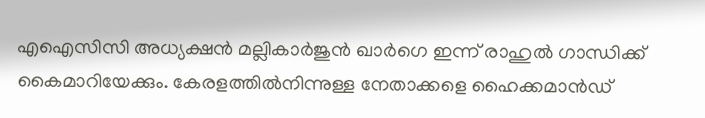എഐസിസി അധ്യക്ഷൻ മല്ലികാർജുൻ ഖാർഗെ ഇന്ന് രാഹുൽ ഗാന്ധിക്ക് കൈമാറിയേക്കും. കേരളത്തിൽനിന്നുള്ള നേതാക്കളെ ഹൈക്കമാൻഡ്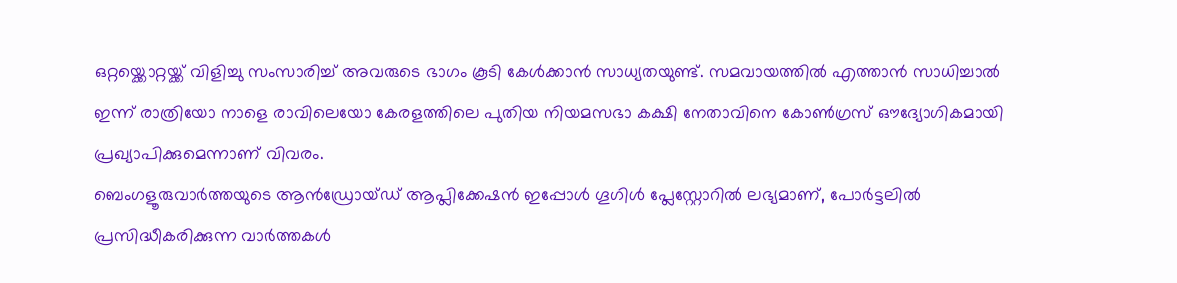ഒറ്റയ്ക്കൊറ്റയ്ക്ക് വിളിച്ചു സംസാരിച്ച് അവരുടെ ഭാഗം കൂടി കേൾക്കാൻ സാധ്യതയുണ്ട്. സമവായത്തിൽ എത്താൻ സാധിച്ചാൽ ഇന്ന് രാത്രിയോ നാളെ രാവിലെയോ കേരളത്തിലെ പുതിയ നിയമസഭാ കക്ഷി നേതാവിനെ കോൺഗ്രസ് ഔദ്യോഗികമായി പ്രഖ്യാപിക്കുമെന്നാണ് വിവരം.
ബെംഗളൂരുവാർത്തയുടെ ആൻഡ്രോയ്ഡ് ആപ്ലിക്കേഷൻ ഇപ്പോൾ ഗൂഗിൾ പ്ലേസ്റ്റോറിൽ ലഭ്യമാണ്, പോർട്ടലിൽ പ്രസിദ്ധീകരിക്കുന്ന വാർത്തകൾ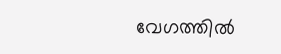വേഗത്തിൽ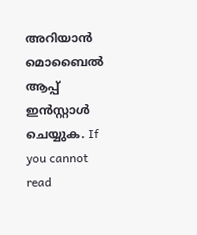അറിയാൻ മൊബൈൽ ആപ്പ് ഇൻസ്റ്റാൾ ചെയ്യുക. If you cannot read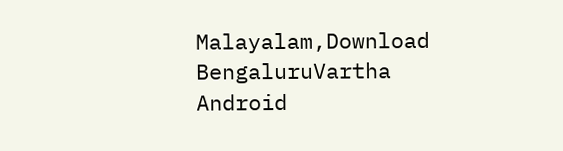Malayalam,Download BengaluruVartha Android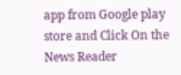app from Google play store and Click On the News Reader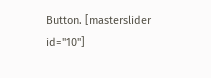Button. [masterslider id="10"]